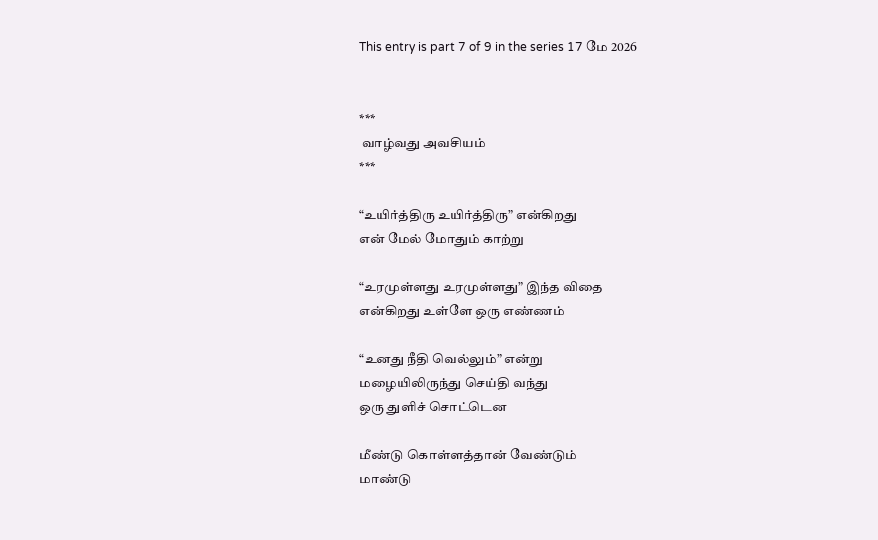This entry is part 7 of 9 in the series 17 மே 2026


***
 வாழ்வது அவசியம்
***

“உயிர்த்திரு உயிர்த்திரு” என்கிறது
என் மேல் மோதும் காற்று

“உரமுள்ளது உரமுள்ளது” இந்த விதை
என்கிறது உள்ளே ஒரு எண்ணம்

“உனது நீதி வெல்லும்” என்று
மழையிலிருந்து செய்தி வந்து
ஒரு துளிச் சொட்டென

மீண்டு கொள்ளத்தான் வேண்டும்
மாண்டு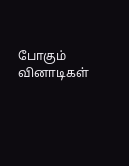போகும் வினாடிகள்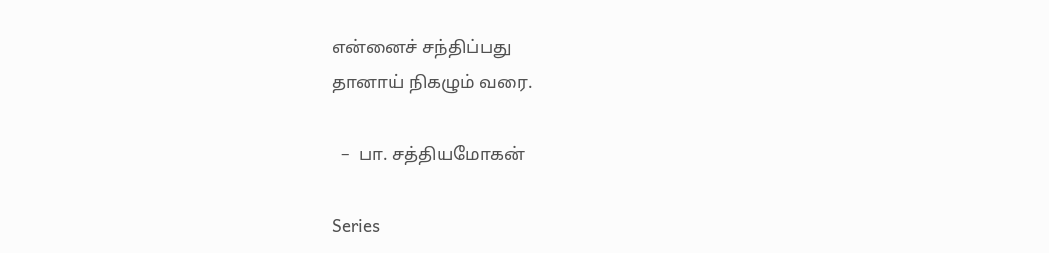என்னைச் சந்திப்பது
தானாய் நிகழும் வரை.

  –  பா. சத்தியமோகன்

Series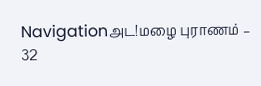Navigationஅட!மழை புராணம் – 32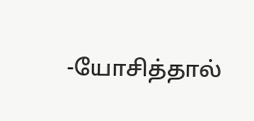-யோசித்தால்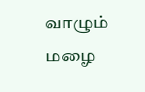வாழும் மழை